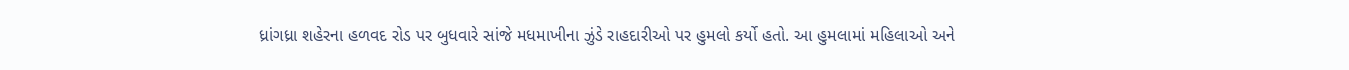ધ્રાંગધ્રા શહેરના હળવદ રોડ પર બુધવારે સાંજે મધમાખીના ઝુંડે રાહદારીઓ પર હુમલો કર્યો હતો. આ હુમલામાં મહિલાઓ અને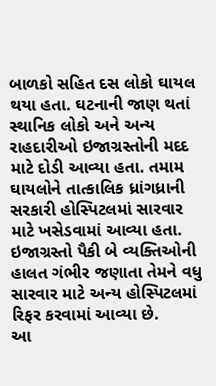બાળકો સહિત દસ લોકો ઘાયલ થયા હતા. ઘટનાની જાણ થતાં સ્થાનિક લોકો અને અન્ય રાહદારીઓ ઇજાગ્રસ્તોની મદદ માટે દોડી આવ્યા હતા. તમામ ઘાયલોને તાત્કાલિક ધ્રાંગધ્રાની સરકારી હોસ્પિટલમાં સારવાર માટે ખસેડવામાં આવ્યા હતા. ઇજાગ્રસ્તો પૈકી બે વ્યક્તિઓની હાલત ગંભીર જણાતા તેમને વધુ સારવાર માટે અન્ય હોસ્પિટલમાં રિફર કરવામાં આવ્યા છે.
આ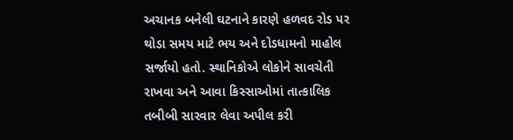અચાનક બનેલી ઘટનાને કારણે હળવદ રોડ પર થોડા સમય માટે ભય અને દોડધામનો માહોલ સર્જાયો હતો. સ્થાનિકોએ લોકોને સાવચેતી રાખવા અને આવા કિસ્સાઓમાં તાત્કાલિક તબીબી સારવાર લેવા અપીલ કરી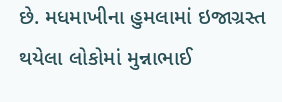છે. મધમાખીના હુમલામાં ઇજાગ્રસ્ત થયેલા લોકોમાં મુન્નાભાઈ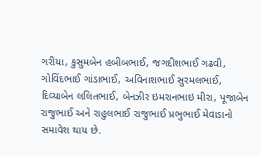ગરીયા, કુસુમબેન હબીબભાઈ, જગદીશભાઈ ગઢવી, ગોવિંદભાઈ ગાંડાભાઈ, અવિનાશભાઈ સુરમલભાઈ, દિવ્યાબેન લલિતભાઈ, બેનઝીર ઇમરાનભાઇ મીરા, પૂજાબેન રાજુભાઈ અને રાહુલભાઈ રાજુભાઈ પ્રભુભાઈ મેવાડાનો સમાવેશ થાય છે.